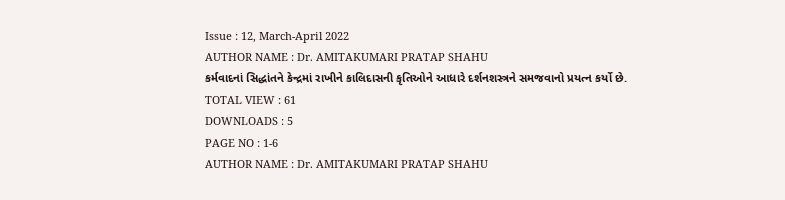Issue : 12, March-April 2022
AUTHOR NAME : Dr. AMITAKUMARI PRATAP SHAHU
કર્મવાદનાં સિદ્ધાંતને કેન્દ્રમાં રાખીને કાલિદાસની કૃતિઓને આધારે દર્શનશસ્ત્રને સમજવાનો પ્રયત્ન કર્યો છે.
TOTAL VIEW : 61
DOWNLOADS : 5
PAGE NO : 1-6
AUTHOR NAME : Dr. AMITAKUMARI PRATAP SHAHU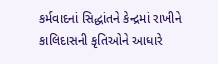કર્મવાદનાં સિદ્ધાંતને કેન્દ્રમાં રાખીને કાલિદાસની કૃતિઓને આધારે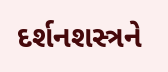દર્શનશસ્ત્રને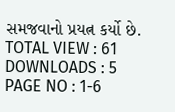સમજવાનો પ્રયત્ન કર્યો છે.
TOTAL VIEW : 61
DOWNLOADS : 5
PAGE NO : 1-6